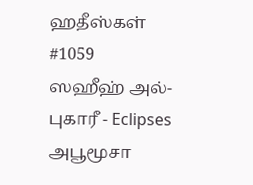ஹதீஸ்கள்
#1059
ஸஹீஹ் அல்-புகாரீ - Eclipses
அபூமூசா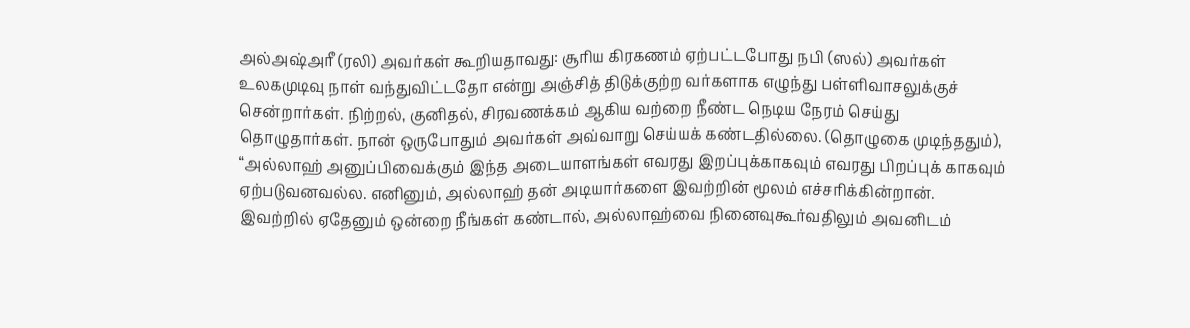அல்அஷ்அரீ (ரலி) அவர்கள் கூறியதாவது: சூரிய கிரகணம் ஏற்பட்டபோது நபி (ஸல்) அவர்கள் உலகமுடிவு நாள் வந்துவிட்டதோ என்று அஞ்சித் திடுக்குற்ற வர்களாக எழுந்து பள்ளிவாசலுக்குச் சென்றார்கள். நிற்றல், குனிதல், சிரவணக்கம் ஆகிய வற்றை நீண்ட நெடிய நேரம் செய்து தொழுதார்கள். நான் ஒருபோதும் அவர்கள் அவ்வாறு செய்யக் கண்டதில்லை. (தொழுகை முடிந்ததும்), “அல்லாஹ் அனுப்பிவைக்கும் இந்த அடையாளங்கள் எவரது இறப்புக்காகவும் எவரது பிறப்புக் காகவும் ஏற்படுவனவல்ல. எனினும், அல்லாஹ் தன் அடியார்களை இவற்றின் மூலம் எச்சரிக்கின்றான். இவற்றில் ஏதேனும் ஒன்றை நீங்கள் கண்டால், அல்லாஹ்வை நினைவுகூர்வதிலும் அவனிடம்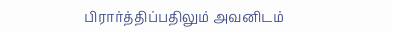பிரார்த்திப்பதிலும் அவனிடம்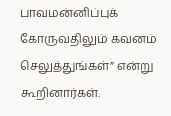பாவமன்னிப்புக் கோருவதிலும் கவனம் செலுத்துங்கள்” என்று கூறினார்கள்.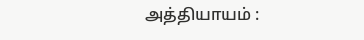அத்தியாயம் :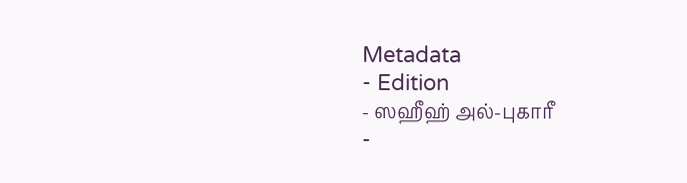Metadata
- Edition
- ஸஹீஹ் அல்-புகாரீ
-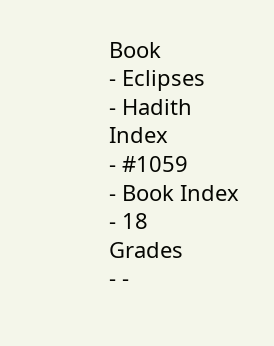Book
- Eclipses
- Hadith Index
- #1059
- Book Index
- 18
Grades
- -